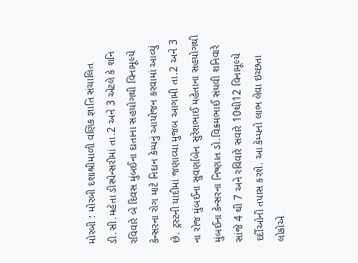મોરબી : મોરબી દશાશ્રીમાળી વણિક જ્ઞાતિ સંચાલિત ડી.સી.મહેતા ડીસ્પેન્સરીમાં તા.2 અને 3 એટલે કે શનિ રવિવારે બે દિવસ મુંબઈના દાતાના સહયોગથી વિનામૂલ્યે કેન્સરના રોગ માટે નિદાન કેમ્પનું આયોજન કરવામાં આવ્યું છે. ટ્રસ્ટની યાદીમાં જણાવ્યા મુજબ આગામી તા.2 અને 3 ના રોજ મુંબઈના સુવર્ણાબેન સુરેશભાઈ મહેતાના સહયોગથી મુંબઈના કેન્સરના નિષ્ણાત ડો.વિક્રમભાઈ સંઘવી શનિવારે સાંજે 4 થી 7 અને રવિવારે સવારે 10થી12 વિનામૂલ્યે દર્દીઓની તપાસ કરશે. આ કેમ્પનો લાભ લેવા ઇચ્છતા લોકોએ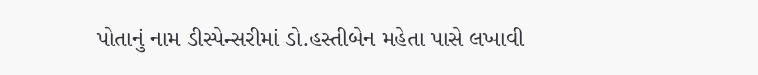પોતાનું નામ ડીસ્પેન્સરીમાં ડો.હસ્તીબેન મહેતા પાસે લખાવી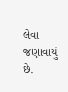લેવા જણાવાયું છે.